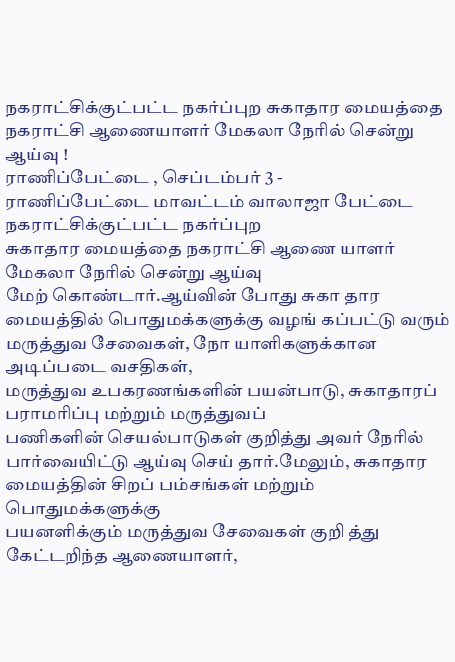நகராட்சிக்குட்பட்ட நகர்ப்புற சுகாதார மையத்தை நகராட்சி ஆணையாளர் மேகலா நேரில் சென்று ஆய்வு !
ராணிப்பேட்டை , செப்டம்பர் 3 -
ராணிப்பேட்டை மாவட்டம் வாலாஜா பேட்டை நகராட்சிக்குட்பட்ட நகர்ப்புற
சுகாதார மையத்தை நகராட்சி ஆணை யாளர் மேகலா நேரில் சென்று ஆய்வு
மேற் கொண்டார்.ஆய்வின் போது சுகா தார மையத்தில் பொதுமக்களுக்கு வழங் கப்பட்டு வரும் மருத்துவ சேவைகள், நோ யாளிகளுக்கான அடிப்படை வசதிகள்,
மருத்துவ உபகரணங்களின் பயன்பாடு, சுகாதாரப் பராமரிப்பு மற்றும் மருத்துவப்
பணிகளின் செயல்பாடுகள் குறித்து அவர் நேரில் பார்வையிட்டு ஆய்வு செய் தார்.மேலும், சுகாதார மையத்தின் சிறப் பம்சங்கள் மற்றும் பொதுமக்களுக்கு
பயனளிக்கும் மருத்துவ சேவைகள் குறி த்து கேட்டறிந்த ஆணையாளர்,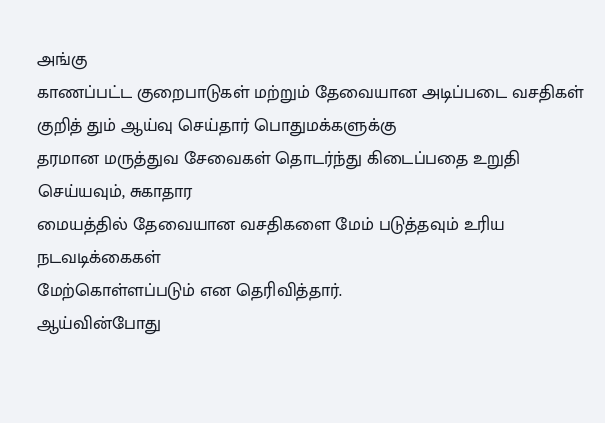அங்கு
காணப்பட்ட குறைபாடுகள் மற்றும் தேவையான அடிப்படை வசதிகள் குறித் தும் ஆய்வு செய்தார் பொதுமக்களுக்கு
தரமான மருத்துவ சேவைகள் தொடர்ந்து கிடைப்பதை உறுதி செய்யவும், சுகாதார
மையத்தில் தேவையான வசதிகளை மேம் படுத்தவும் உரிய நடவடிக்கைகள்
மேற்கொள்ளப்படும் என தெரிவித்தார்.
ஆய்வின்போது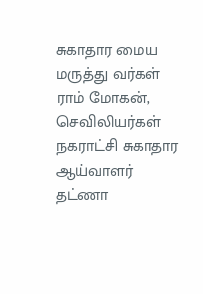சுகாதார மைய மருத்து வர்கள் ராம் மோகன், செவிலியர்கள்
நகராட்சி சுகாதார ஆய்வாளர் தட்ணா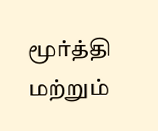மூர்த்தி மற்றும்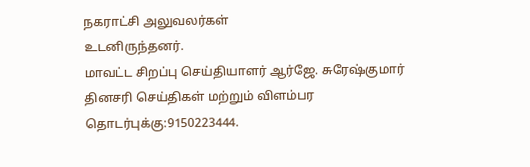நகராட்சி அலுவலர்கள்
உடனிருந்தனர்.
மாவட்ட சிறப்பு செய்தியாளர் ஆர்ஜே. சுரேஷ்குமார் தினசரி செய்திகள் மற்றும் விளம்பர தொடர்புக்கு:9150223444.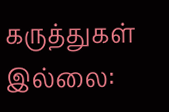கருத்துகள் இல்லை: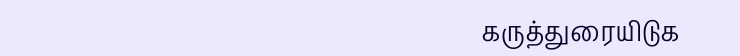கருத்துரையிடுக